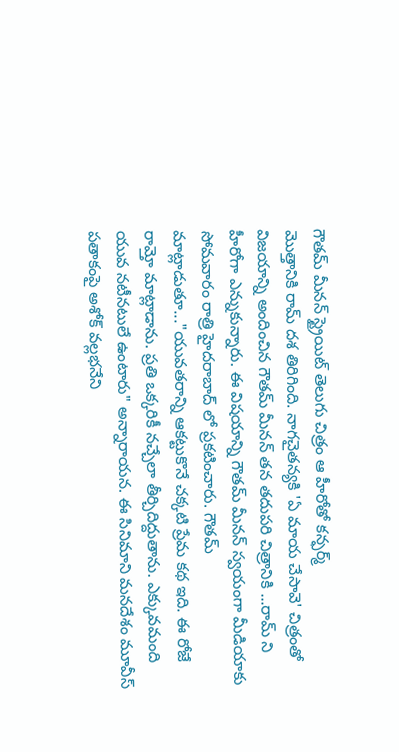గౌతమ్ మీనన్ స్ట్రైయిట్ తెలుగు చిత్రం ఆ హీరోతో కన్ఫర్మ్
మొత్తానికి రామ్ దశ తిరిగింది. నాగచైతన్యకి 'ఏ మాయ చేసావె' చిత్రంతో విజయాన్ని అందించిన గౌతమ్ మీనన్ తన తదుపరి చిత్రానికి ...రామ్ ని హీరోగా ఎన్నుకున్నారు. ఈ విషయాన్ని గౌతమ్ మీనన్ స్వయంగా మీడియాకు సోమవారం రాత్రి హైదరాబాద్ లో ప్రకటించారు. గౌతమ్ మాట్లాడుతూ..."యువతరాన్ని ఆకట్టుకొనే చక్కటి ప్రేమ కథ ఇది. ఈ రోజే రామ్తో మాట్లాడాను. ప్రతి ఒక్కరికీ నచ్చేలా తీర్చిదిద్దుతాను. ఎక్కువమంది యువ నటీనటులే ఉంటారు" అన్నారాయన. ఈ సినిమాని మనదేశం మూవీస్ పతాకంపై అశోక్ వల్లభనేని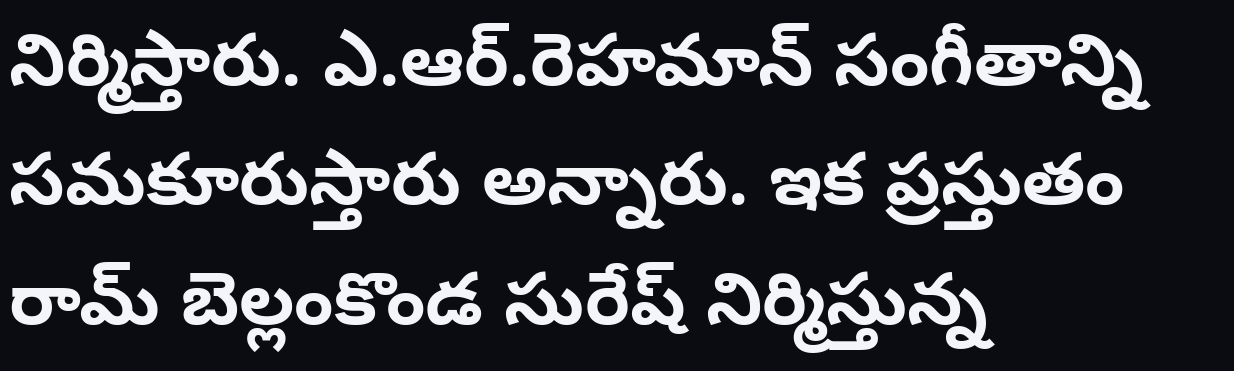నిర్మిస్తారు. ఎ.ఆర్.రెహమాన్ సంగీతాన్ని సమకూరుస్తారు అన్నారు. ఇక ప్రస్తుతం రామ్ బెల్లంకొండ సురేష్ నిర్మిస్తున్న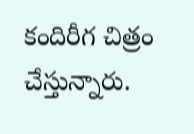కందిరీగ చిత్రం చేస్తున్నారు.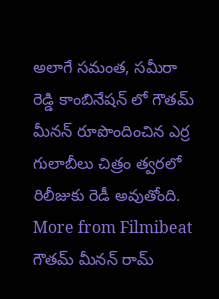అలాగే సమంత, సమీరా రెడ్డి కాంబినేషన్ లో గౌతమ్ మీనన్ రూపొందించిన ఎర్ర గులాబీలు చిత్రం త్వరలో రిలీజుకు రెడీ అవుతోంది.
More from Filmibeat
గౌతమ్ మీనన్ రామ్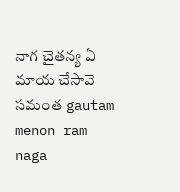నాగ చైతన్య ఏ మాయ చేసావె సమంత gautam menon ram naga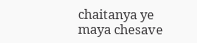chaitanya ye maya chesave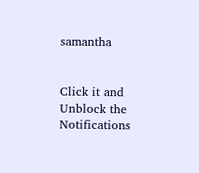samantha


Click it and Unblock the Notifications